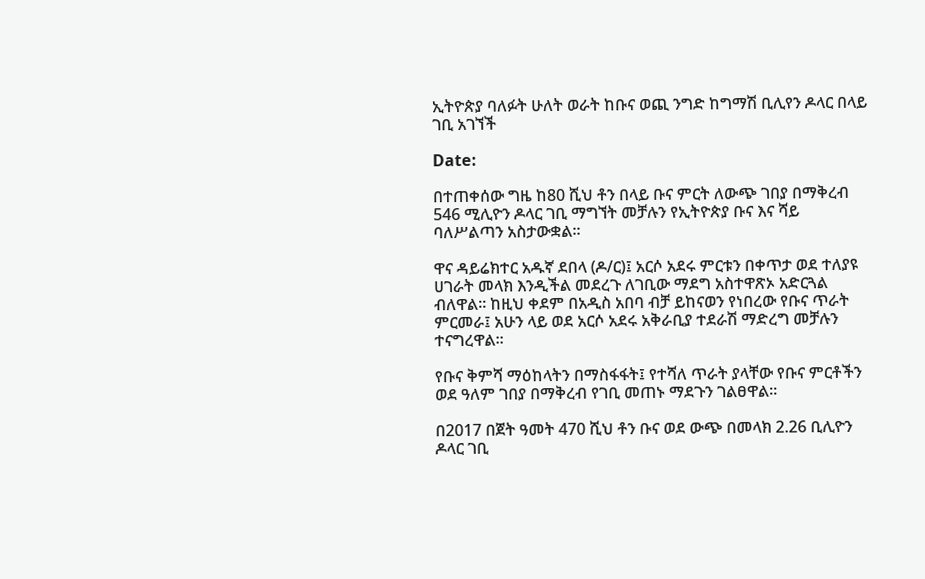ኢትዮጵያ ባለፉት ሁለት ወራት ከቡና ወጪ ንግድ ከግማሽ ቢሊየን ዶላር በላይ ገቢ አገኘች

Date:

በተጠቀሰው ግዜ ከ80 ሺህ ቶን በላይ ቡና ምርት ለውጭ ገበያ በማቅረብ 546 ሚሊዮን ዶላር ገቢ ማግኘት መቻሉን የኢትዮጵያ ቡና እና ሻይ ባለሥልጣን አስታውቋል፡፡

ዋና ዳይሬክተር አዱኛ ደበላ (ዶ/ር)፤ አርሶ አደሩ ምርቱን በቀጥታ ወደ ተለያዩ ሀገራት መላክ እንዲችል መደረጉ ለገቢው ማደግ አስተዋጽኦ አድርጓል ብለዋል፡፡ ከዚህ ቀደም በአዲስ አበባ ብቻ ይከናወን የነበረው የቡና ጥራት ምርመራ፤ አሁን ላይ ወደ አርሶ አደሩ አቅራቢያ ተደራሽ ማድረግ መቻሉን ተናግረዋል።

የቡና ቅምሻ ማዕከላትን በማስፋፋት፤ የተሻለ ጥራት ያላቸው የቡና ምርቶችን ወደ ዓለም ገበያ በማቅረብ የገቢ መጠኑ ማደጉን ገልፀዋል፡፡

በ2017 በጀት ዓመት 470 ሺህ ቶን ቡና ወደ ውጭ በመላክ 2.26 ቢሊዮን ዶላር ገቢ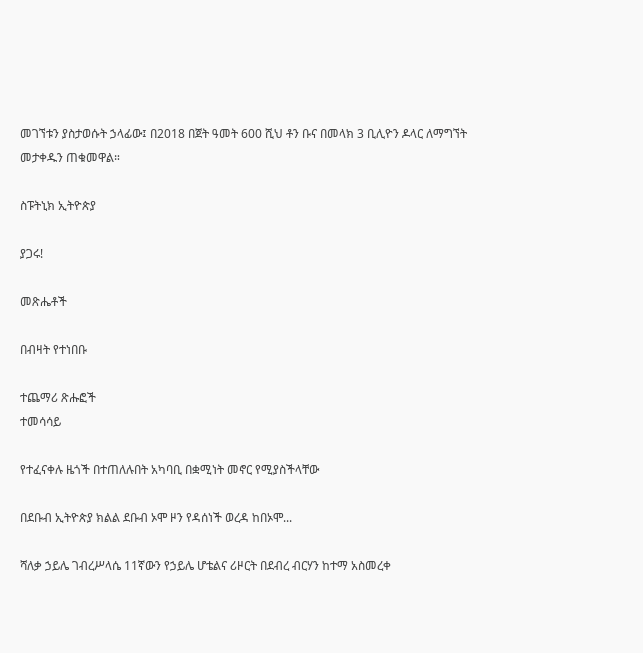መገኘቱን ያስታወሱት ኃላፊው፤ በ2018 በጀት ዓመት 600 ሺህ ቶን ቡና በመላክ 3 ቢሊዮን ዶላር ለማግኘት መታቀዱን ጠቁመዋል።

ስፑትኒክ ኢትዮጵያ

ያጋሩ!

መጽሔቶች

በብዛት የተነበቡ

ተጨማሪ ጽሑፎች
ተመሳሳይ

የተፈናቀሉ ዜጎች በተጠለሉበት አካባቢ በቋሚነት መኖር የሚያስችላቸው

በደቡብ ኢትዮጵያ ክልል ደቡብ ኦሞ ዞን የዳሰነች ወረዳ ከበኦሞ...

ሻለቃ ኃይሌ ገብረሥላሴ 11ኛውን የኃይሌ ሆቴልና ሪዞርት በደብረ ብርሃን ከተማ አስመረቀ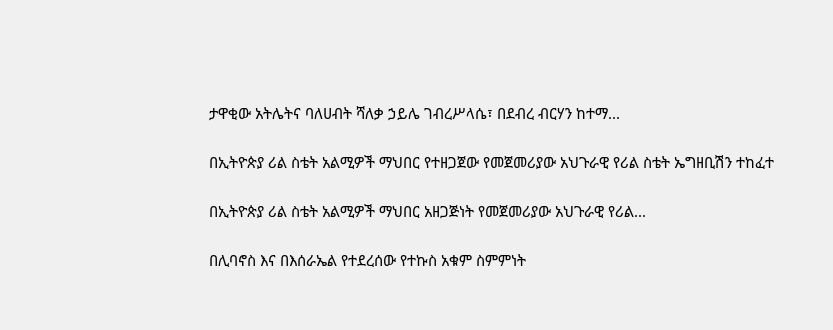ታዋቂው አትሌትና ባለሀብት ሻለቃ ኃይሌ ገብረሥላሴ፣ በደብረ ብርሃን ከተማ...

በኢትዮጵያ ሪል ስቴት አልሚዎች ማህበር የተዘጋጀው የመጀመሪያው አህጉራዊ የሪል ስቴት ኤግዘቢሽን ተከፈተ

በኢትዮጵያ ሪል ስቴት አልሚዎች ማህበር አዘጋጅነት የመጀመሪያው አህጉራዊ የሪል...

በሊባኖስ እና በእሰራኤል የተደረሰው የተኩስ አቁም ስምምነት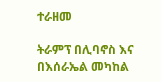ተራዘመ

ትራምፕ በሊባኖስ እና በእሰራኤል መካከል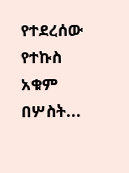የተደረሰው የተኩስ አቁም በሦስት...